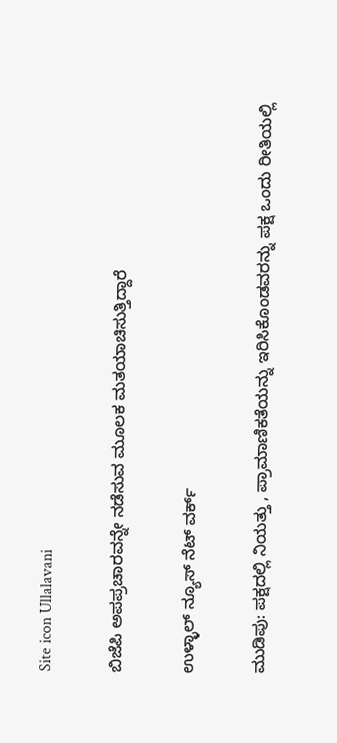Site icon Ullalavani

ಬಿಜೆಪಿ ಅಪಪ್ರಚಾರವನ್ನೇ ನಡೆಸುವ ಮೂಲಕ ಮತಯಾಚಿಸುತ್ತಿದ್ದಾರೆ

ಉಳ್ಳಾಲ್ ನ್ಯೂಸ್ ನೆಟ್ ವರ್ಕ್

ಮುಡಿಪು: ಪಕ್ಷದಲ್ಲಿ ನಿಯತ್ತು , ಪ್ರಾಮಾಣಿಕತೆಯನ್ನು ಇರಿಸಿಕೊಂಡವರನ್ನು ಪಕ್ಷ ಒಂದು ರೀತಿಯಲ್ಲಿ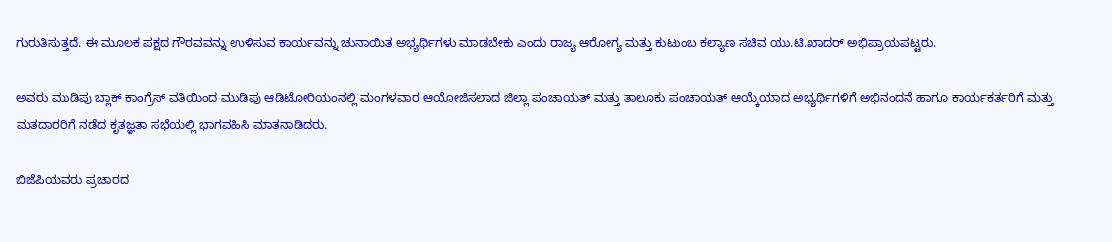ಗುರುತಿಸುತ್ತದೆ. ಈ ಮೂಲಕ ಪಕ್ಷದ ಗೌರವವನ್ನು ಉಳಿಸುವ ಕಾರ್ಯವನ್ನು ಚುನಾಯಿತ ಅಭ್ಯರ್ಥಿಗಳು ಮಾಡಬೇಕು ಎಂದು ರಾಜ್ಯ ಆರೋಗ್ಯ ಮತ್ತು ಕುಟುಂಬ ಕಲ್ಯಾಣ ಸಚಿವ ಯು.ಟಿ.ಖಾದರ್ ಅಭಿಪ್ರಾಯಪಟ್ಟರು.

ಅವರು ಮುಡಿಪು ಬ್ಲಾಕ್ ಕಾಂಗ್ರೆಸ್ ವತಿಯಿಂದ ಮುಡಿಪು ಆಡಿಟೋರಿಯಂನಲ್ಲಿ ಮಂಗಳವಾರ ಆಯೋಜಿಸಲಾದ ಜಿಲ್ಲಾ ಪಂಚಾಯತ್ ಮತ್ತು ತಾಲೂಕು ಪಂಚಾಯತ್ ಆಯ್ಕೆಯಾದ ಅಭ್ಯರ್ಥಿಗಳಿಗೆ ಅಭಿನಂದನೆ ಹಾಗೂ ಕಾರ್ಯಕರ್ತರಿಗೆ ಮತ್ತು ಮತದಾರರಿಗೆ ನಡೆದ ಕೃತಜ್ಞತಾ ಸಭೆಯಲ್ಲಿ ಭಾಗವಹಿಸಿ ಮಾತನಾಡಿದರು.

ಬಿಜೆಪಿಯವರು ಪ್ರಚಾರದ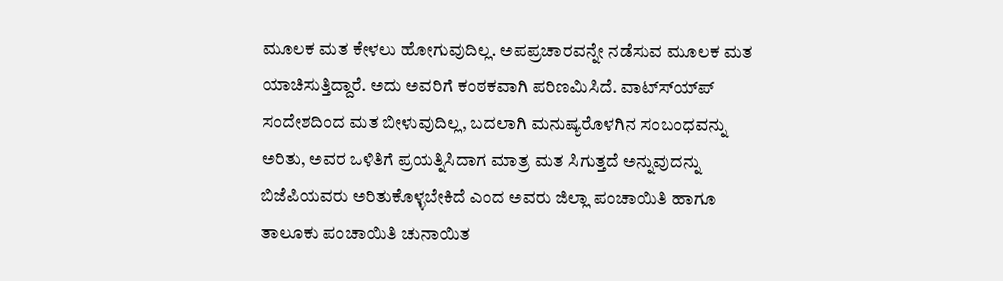ಮೂಲಕ ಮತ ಕೇಳಲು ಹೋಗುವುದಿಲ್ಲ. ಅಪಪ್ರಚಾರವನ್ನೇ ನಡೆಸುವ ಮೂಲಕ ಮತ ಯಾಚಿಸುತ್ತಿದ್ದಾರೆ. ಅದು ಅವರಿಗೆ ಕಂಠಕವಾಗಿ ಪರಿಣಮಿಸಿದೆ. ವಾಟ್ಸ್ಯ್‍ಪ್ ಸಂದೇಶದಿಂದ ಮತ ಬೀಳುವುದಿಲ್ಲ, ಬದಲಾಗಿ ಮನುಷ್ಯರೊಳಗಿನ ಸಂಬಂಧವನ್ನು ಅರಿತು, ಅವರ ಒಳಿತಿಗೆ ಪ್ರಯತ್ನಿಸಿದಾಗ ಮಾತ್ರ ಮತ ಸಿಗುತ್ತದೆ ಅನ್ನುವುದನ್ನು ಬಿಜೆಪಿಯವರು ಅರಿತುಕೊಳ್ಳಬೇಕಿದೆ ಎಂದ ಅವರು ಜಿಲ್ಲಾ ಪಂಚಾಯಿತಿ ಹಾಗೂ ತಾಲೂಕು ಪಂಚಾಯಿತಿ ಚುನಾಯಿತ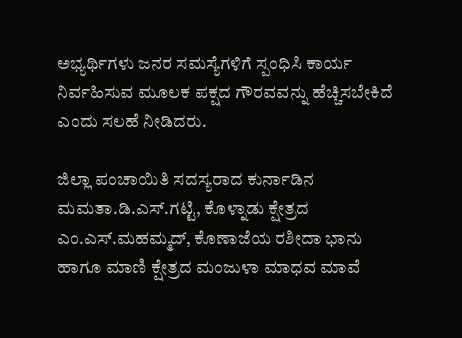ಅಭ್ಯರ್ಥಿಗಳು ಜನರ ಸಮಸ್ಯೆಗಳಿಗೆ ಸ್ಪಂಧಿಸಿ ಕಾರ್ಯ ನಿರ್ವಹಿಸುವ ಮೂಲಕ ಪಕ್ಷದ ಗೌರವವನ್ನು ಹೆಚ್ಚಿಸಬೇಕಿದೆ ಎಂದು ಸಲಹೆ ನೀಡಿದರು.

ಜಿಲ್ಲಾ ಪಂಚಾಯಿತಿ ಸದಸ್ಯರಾದ ಕುರ್ನಾಡಿನ ಮಮತಾ.ಡಿ.ಎಸ್.ಗಟ್ಟಿ, ಕೊಳ್ನಾಡು ಕ್ಷೇತ್ರದ ಎಂ.ಎಸ್.ಮಹಮ್ಮದ್, ಕೊಣಾಜೆಯ ರಶೀದಾ ಭಾನು ಹಾಗೂ ಮಾಣಿ ಕ್ಷೇತ್ರದ ಮಂಜುಳಾ ಮಾಧವ ಮಾವೆ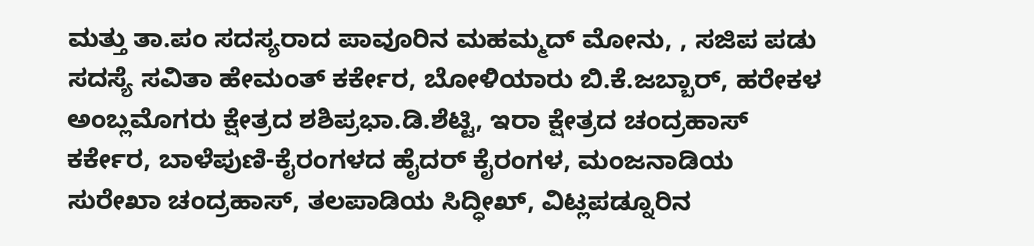ಮತ್ತು ತಾ.ಪಂ ಸದಸ್ಯರಾದ ಪಾವೂರಿನ ಮಹಮ್ಮದ್ ಮೋನು, , ಸಜಿಪ ಪಡು ಸದಸ್ಯೆ ಸವಿತಾ ಹೇಮಂತ್ ಕರ್ಕೇರ, ಬೋಳಿಯಾರು ಬಿ.ಕೆ.ಜಬ್ಬಾರ್, ಹರೇಕಳ ಅಂಬ್ಲಮೊಗರು ಕ್ಷೇತ್ರದ ಶಶಿಪ್ರಭಾ.ಡಿ.ಶೆಟ್ಟಿ, ಇರಾ ಕ್ಷೇತ್ರದ ಚಂದ್ರಹಾಸ್ ಕರ್ಕೇರ, ಬಾಳೆಪುಣಿ-ಕೈರಂಗಳದ ಹೈದರ್ ಕೈರಂಗಳ, ಮಂಜನಾಡಿಯ ಸುರೇಖಾ ಚಂದ್ರಹಾಸ್, ತಲಪಾಡಿಯ ಸಿದ್ಧೀಖ್, ವಿಟ್ಲಪಡ್ನೂರಿನ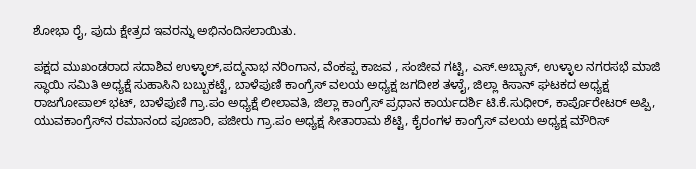ಶೋಭಾ ರೈ, ಪುದು ಕ್ಷೇತ್ರದ ಇವರನ್ನು ಅಭಿನಂದಿಸಲಾಯಿತು.

ಪಕ್ಷದ ಮುಖಂಡರಾದ ಸದಾಶಿವ ಉಳ್ಳಾಲ್,ಪದ್ಮನಾಭ ನರಿಂಗಾನ, ವೆಂಕಪ್ಪ ಕಾಜವ , ಸಂಜೀವ ಗಟ್ಟಿ, ಎಸ್.ಅಬ್ಬಾಸ್, ಉಳ್ಳಾಲ ನಗರಸಭೆ ಮಾಜಿ ಸ್ಥಾಯಿ ಸಮಿತಿ ಅಧ್ಯಕ್ಷೆ ಸುಹಾಸಿನಿ ಬಬ್ಬುಕಟ್ಟೆ, ಬಾಳೆಪುಣಿ ಕಾಂಗ್ರೆಸ್ ವಲಯ ಅಧ್ಯಕ್ಷ ಜಗದೀಶ ತಳಾೈ, ಜಿಲ್ಲಾ ಕಿಸಾನ್ ಘಟಕದ ಅಧ್ಯಕ್ಷ ರಾಜಗೋಪಾಲ್ ಭಟ್, ಬಾಳೆಪುಣಿ ಗ್ರಾ.ಪಂ ಅಧ್ಯಕ್ಷೆ ಲೀಲಾವತಿ, ಜಿಲ್ಲಾ ಕಾಂಗ್ರೆಸ್ ಪ್ರಧಾನ ಕಾರ್ಯದರ್ಶಿ ಟಿ.ಕೆ.ಸುಧೀರ್, ಕಾರ್ಪೊರೇಟರ್ ಅಪ್ಪಿ, ಯುವಕಾಂಗ್ರೆಸ್‍ನ ರಮಾನಂದ ಪೂಜಾರಿ, ಪಜೀರು ಗ್ರಾ.ಪಂ ಅಧ್ಯಕ್ಷ ಸೀತಾರಾಮ ಶೆಟ್ಟಿ, ಕೈರಂಗಳ ಕಾಂಗ್ರೆಸ್ ವಲಯ ಅಧ್ಯಕ್ಷ ಮೌರಿಸ್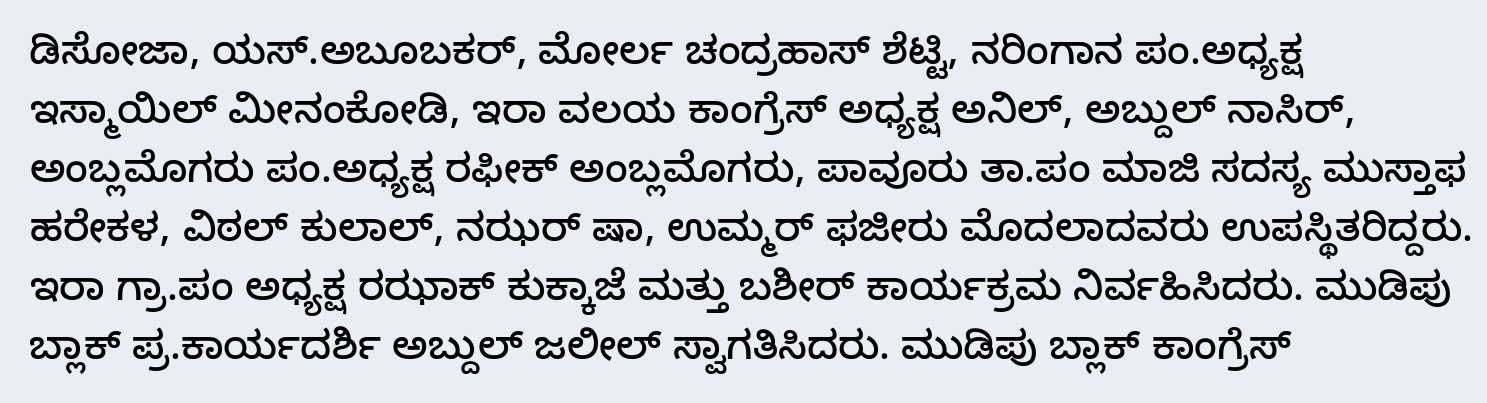ಡಿಸೋಜಾ, ಯಸ್.ಅಬೂಬಕರ್, ಮೋರ್ಲ ಚಂದ್ರಹಾಸ್ ಶೆಟ್ಟಿ, ನರಿಂಗಾನ ಪಂ.ಅಧ್ಯಕ್ಷ ಇಸ್ಮಾಯಿಲ್ ಮೀನಂಕೋಡಿ, ಇರಾ ವಲಯ ಕಾಂಗ್ರೆಸ್ ಅಧ್ಯಕ್ಷ ಅನಿಲ್, ಅಬ್ದುಲ್ ನಾಸಿರ್, ಅಂಬ್ಲಮೊಗರು ಪಂ.ಅಧ್ಯಕ್ಷ ರಫೀಕ್ ಅಂಬ್ಲಮೊಗರು, ಪಾವೂರು ತಾ.ಪಂ ಮಾಜಿ ಸದಸ್ಯ ಮುಸ್ತಾಫ ಹರೇಕಳ, ವಿಠಲ್ ಕುಲಾಲ್, ನಝರ್ ಷಾ, ಉಮ್ಮರ್ ಫಜೀರು ಮೊದಲಾದವರು ಉಪಸ್ಥಿತರಿದ್ದರು.
ಇರಾ ಗ್ರಾ.ಪಂ ಅಧ್ಯಕ್ಷ ರಝಾಕ್ ಕುಕ್ಕಾಜೆ ಮತ್ತು ಬಶೀರ್ ಕಾರ್ಯಕ್ರಮ ನಿರ್ವಹಿಸಿದರು. ಮುಡಿಪು ಬ್ಲಾಕ್ ಪ್ರ.ಕಾರ್ಯದರ್ಶಿ ಅಬ್ದುಲ್ ಜಲೀಲ್ ಸ್ವಾಗತಿಸಿದರು. ಮುಡಿಪು ಬ್ಲಾಕ್ ಕಾಂಗ್ರೆಸ್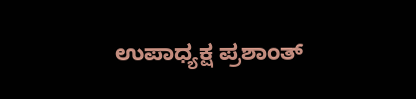ಉಪಾಧ್ಯಕ್ಷ ಪ್ರಶಾಂತ್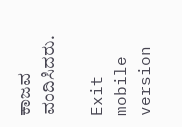ಕಾಜವ ವಂದಿಸಿದರು.

Exit mobile version